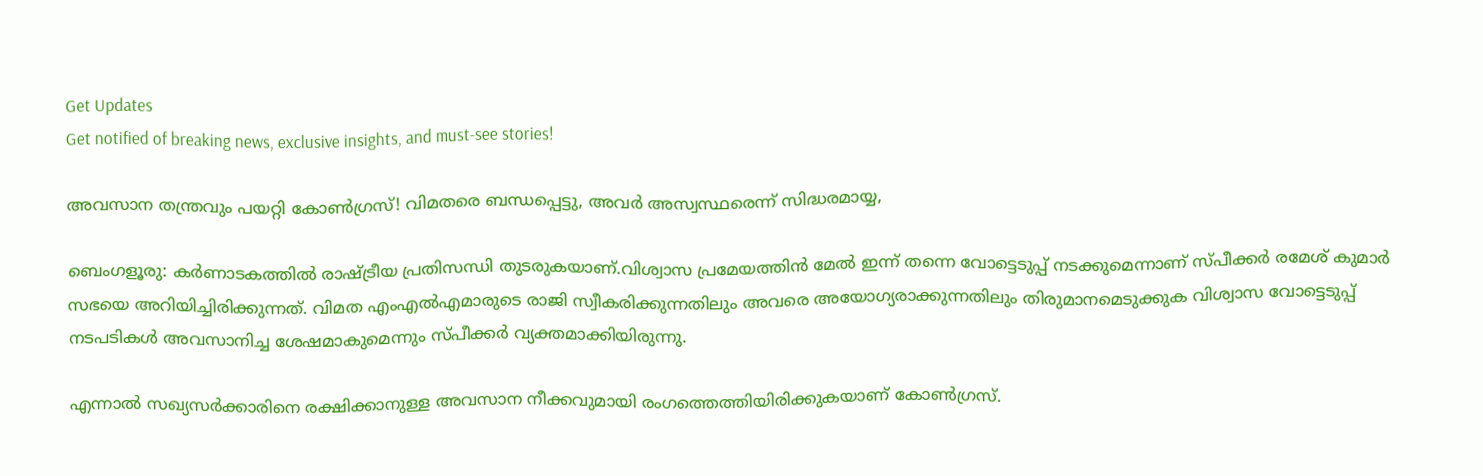Get Updates
Get notified of breaking news, exclusive insights, and must-see stories!

അവസാന തന്ത്രവും പയറ്റി കോണ്‍ഗ്രസ്! വിമതരെ ബന്ധപ്പെട്ടു, അവര്‍ അസ്വസ്ഥരെന്ന് സിദ്ധരമായ്യ,

ബെംഗളൂരു: കര്‍ണാടകത്തില്‍ രാഷ്ട്രീയ പ്രതിസന്ധി തുടരുകയാണ്.വിശ്വാസ പ്രമേയത്തിന്‍ മേല്‍ ഇന്ന് തന്നെ വോട്ടെടുപ്പ് നടക്കുമെന്നാണ് സ്പീക്കര്‍ രമേശ് കുമാര്‍ സഭയെ അറിയിച്ചിരിക്കുന്നത്. വിമത എംഎല്‍എമാരുടെ രാജി സ്വീകരിക്കുന്നതിലും അവരെ അയോഗ്യരാക്കുന്നതിലും തിരുമാനമെടുക്കുക വിശ്വാസ വോട്ടെടുപ്പ് നടപടികള്‍ അവസാനിച്ച ശേഷമാകുമെന്നും സ്പീക്കര്‍ വ്യക്തമാക്കിയിരുന്നു.

എന്നാല്‍ സഖ്യസര്‍ക്കാരിനെ രക്ഷിക്കാനുള്ള അവസാന നീക്കവുമായി രംഗത്തെത്തിയിരിക്കുകയാണ് കോണ്‍ഗ്രസ്.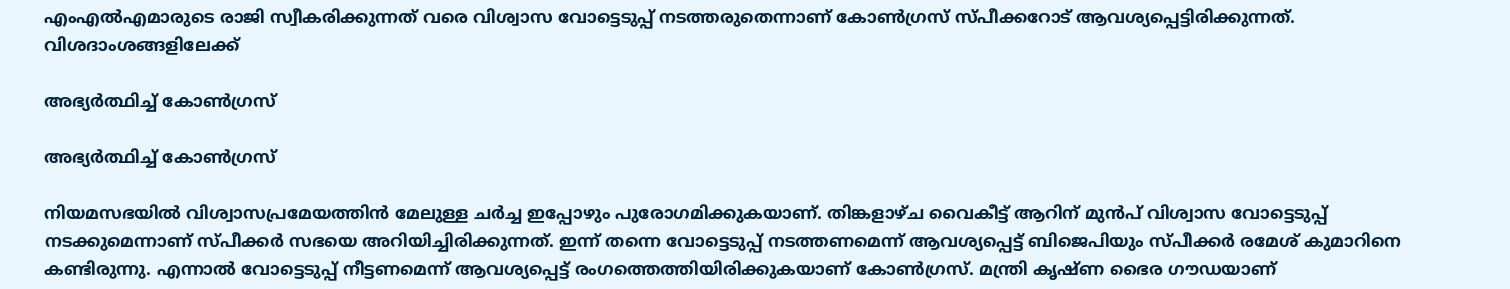എംഎല്‍എമാരുടെ രാജി സ്വീകരിക്കുന്നത് വരെ വിശ്വാസ വോട്ടെടുപ്പ് നടത്തരുതെന്നാണ് കോണ്‍ഗ്രസ് സ്പീക്കറോട് ആവശ്യപ്പെട്ടിരിക്കുന്നത്. വിശദാംശങ്ങളിലേക്ക്

അഭ്യര്‍ത്ഥിച്ച് കോണ്‍ഗ്രസ്

അഭ്യര്‍ത്ഥിച്ച് കോണ്‍ഗ്രസ്

നിയമസഭയില്‍ വിശ്വാസപ്രമേയത്തിന്‍ മേലുള്ള ചര്‍ച്ച ഇപ്പോഴും പുരോഗമിക്കുകയാണ്. തിങ്കളാഴ്ച വൈകീട്ട് ആറിന് മുന്‍പ് വിശ്വാസ വോട്ടെടുപ്പ് നടക്കുമെന്നാണ് സ്പീക്കര്‍ സഭയെ അറിയിച്ചിരിക്കുന്നത്. ഇന്ന് തന്നെ വോട്ടെടുപ്പ് നടത്തണമെന്ന് ആവശ്യപ്പെട്ട് ബിജെപിയും സ്പീക്കര്‍ രമേശ് കുമാറിനെ കണ്ടിരുന്നു. എന്നാല്‍ വോട്ടെടുപ്പ് നീട്ടണമെന്ന് ആവശ്യപ്പെട്ട് രംഗത്തെത്തിയിരിക്കുകയാണ് കോണ്‍ഗ്രസ്. മന്ത്രി കൃഷ്ണ ഭൈര ഗൗഡയാണ്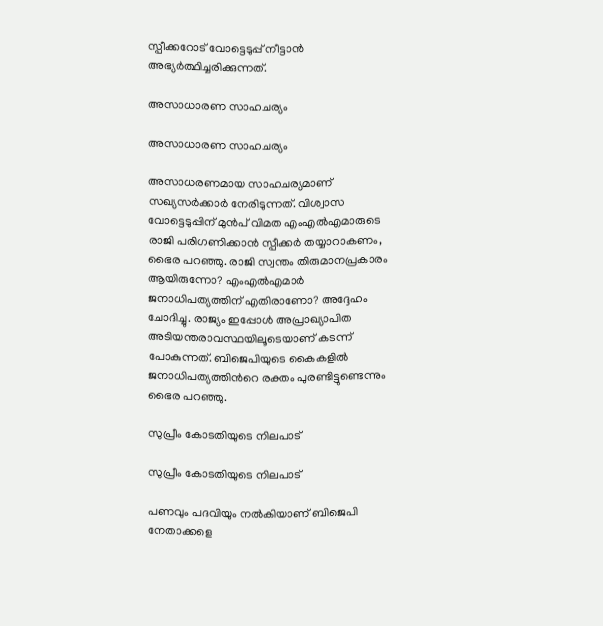സ്പീക്കറോട് വോട്ടെടുപ്പ് നീട്ടാന്‍ അഭ്യര്‍ത്ഥിച്ചരിക്കുന്നത്.

അസാധാരണ സാഹചര്യം

അസാധാരണ സാഹചര്യം

അസാധരണമായ സാഹചര്യമാണ് സഖ്യസര്‍ക്കാര്‍ നേരിടുന്നത്. വിശ്വാസ വോട്ടെടുപ്പിന് മുന്‍പ് വിമത എംഎല്‍എമാരുടെ രാജി പരിഗണിക്കാന്‍ സ്പീക്കര്‍ തയ്യാറാകണം, ഭൈര പറഞ്ഞു. രാജി സ്വന്തം തിരുമാനപ്രകാരം ആയിരുന്നോ? എംഎല്‍എമാര്‍ ജനാധിപത്യത്തിന് എതിരാണോ? അദ്ദേഹം ചോദിച്ചു. രാജ്യം ഇപ്പോള്‍ അപ്രാഖ്യാപിത അടിയന്തരാവസ്ഥയിലൂടെയാണ് കടന്ന് പോകുന്നത്. ബിജെപിയുടെ കൈകളില്‍ ജനാധിപത്യത്തിന്‍റെ രക്തം പുരണ്ടിട്ടുണ്ടെന്നും ഭൈര പറഞ്ഞു.

സുപ്രീം കോടതിയുടെ നിലപാട്

സുപ്രീം കോടതിയുടെ നിലപാട്

പണവും പദവിയും നല്‍കിയാണ് ബിജെപി നേതാക്കളെ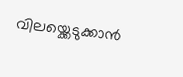വിലയ്ക്കെടുക്കാന്‍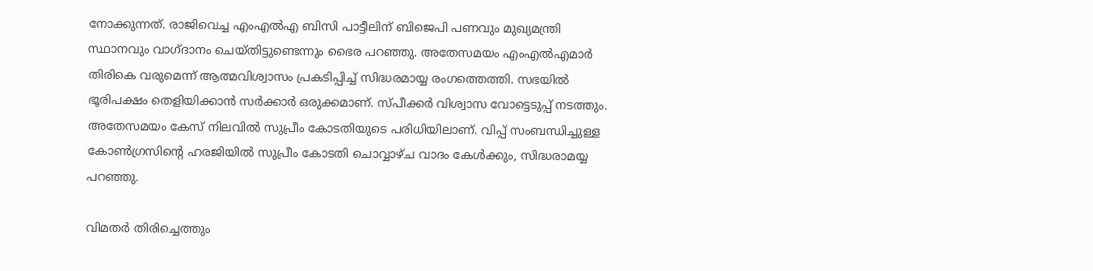നോക്കുന്നത്. രാജിവെച്ച എംഎല്‍എ ബിസി പാട്ടീലിന് ബിജെപി പണവും മുഖ്യമന്ത്രി സ്ഥാനവും വാഗ്ദാനം ചെയ്തിട്ടുണ്ടെന്നും ഭൈര പറഞ്ഞു. അതേസമയം എംഎല്‍എമാര്‍ തിരികെ വരുമെന്ന് ആത്മവിശ്വാസം പ്രകടിപ്പിച്ച് സിദ്ധരമായ്യ രംഗത്തെത്തി. സഭയില്‍ ഭൂരിപക്ഷം തെളിയിക്കാന്‍ സര്‍ക്കാര്‍ ഒരുക്കമാണ്. സ്പീക്കര്‍ വിശ്വാസ വോട്ടെടുപ്പ് നടത്തും. അതേസമയം കേസ് നിലവില്‍ സുപ്രീം കോടതിയുടെ പരിധിയിലാണ്. വിപ്പ് സംബന്ധിച്ചുള്ള കോണ്‍ഗ്രസിന്‍റെ ഹരജിയില്‍ സുപ്രീം കോടതി ചൊവ്വാഴ്ച വാദം കേള്‍ക്കും, സിദ്ധരാമയ്യ പറഞ്ഞു.

വിമതര്‍ തിരിച്ചെത്തും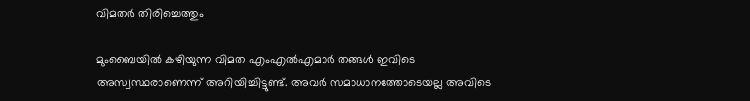വിമതര്‍ തിരിച്ചെത്തും

മുംബൈയില്‍ കഴിയുന്ന വിമത എംഎല്‍എമാര്‍ തങ്ങള്‍ ഇവിടെ അസ്വസ്ഥരാണെന്ന് അറിയിച്ചിട്ടുണ്ട്. അവര്‍ സമാധാനത്തോടെയല്ല അവിടെ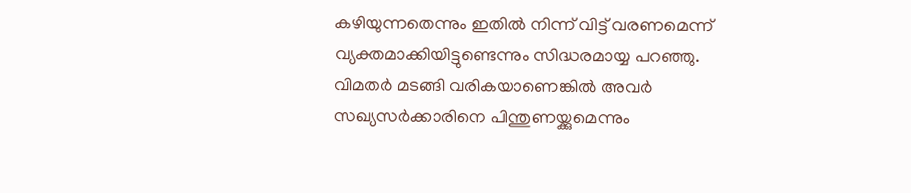കഴിയുന്നതെന്നും ഇതില്‍ നിന്ന് വിട്ട് വരണമെന്ന് വ്യക്തമാക്കിയിട്ടുണ്ടെന്നും സിദ്ധരമായ്യ പറഞ്ഞു. വിമതര്‍ മടങ്ങി വരികയാണെങ്കില്‍ അവര്‍ സഖ്യസര്‍ക്കാരിനെ പിന്തുണയ്ക്കുമെന്നും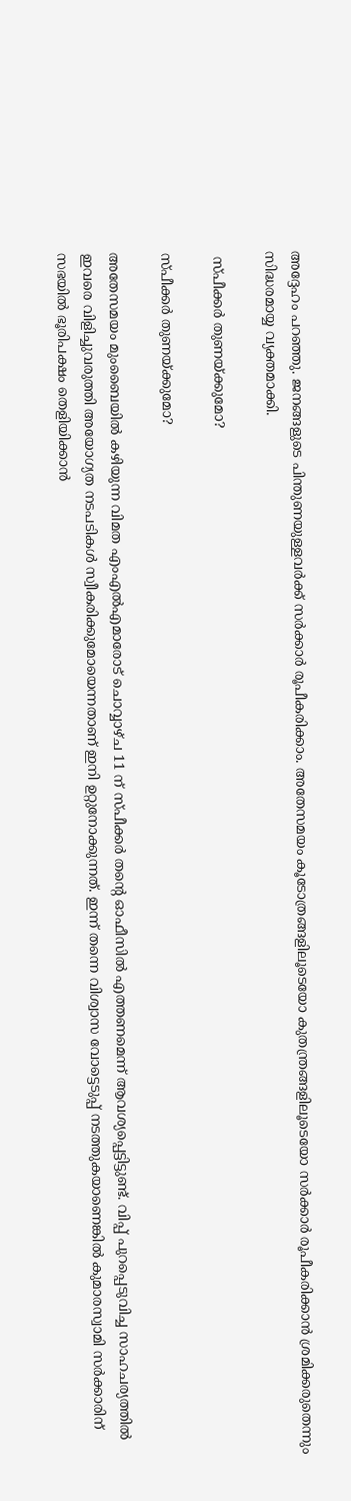അദ്ദേഹം പറ‍ഞ്ഞു. ജനങ്ങളുടെ പിന്തുണയുള്ളവര്‍ക്ക് സര്‍ക്കാര്‍ രൂപീകരിക്കാം. അതേസമയം കൂടോത്രങ്ങളിലൂടെയോ കുതന്ത്രങ്ങളിലൂടെയോ സര്‍ക്കാര്‍ രൂപീകരിക്കാന്‍ ശ്രമിക്കരുതെന്നും സിദ്ധരമായ്യ വ്യക്തമാക്കി.

 സ്പീക്കര്‍ തുണയ്ക്കുമോ?

സ്പീക്കര്‍ തുണയ്ക്കുമോ?

അതേസമയം മുംബൈയില്‍ കഴിയുന്ന വിമത എംഎല്‍എമാരോട് ചൊവ്വാഴ്ച 11 ന് സ്പീക്കര്‍ തന്‍റെ ഓഫീസില്‍ എത്തണമെന്ന് ആവശ്യപ്പെട്ടിട്ടുണ്ട്. വിപ്പ് പുറപ്പെടുവിച്ച സാഹചര്യത്തില്‍ ഇവരെ വിളിച്ചുവരുത്തി അയോഗ്യത നടപടികള്‍ സ്വീകരിക്കുമോയെന്നതാണ് ഇനി ഉറ്റുനോക്കുന്നത്. ഇന്ന് തന്നെ വിശ്വാസ വോട്ടെടുപ്പ് നടത്തുകയാണെങ്കില്‍ കുമാരസ്വാമി സര്‍ക്കാരിന് സഭയില്‍ ഭൂരിപക്ഷം തെളിയിക്കാന്‍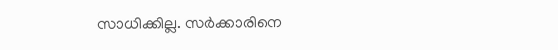സാധിക്കില്ല. സര്‍ക്കാരിനെ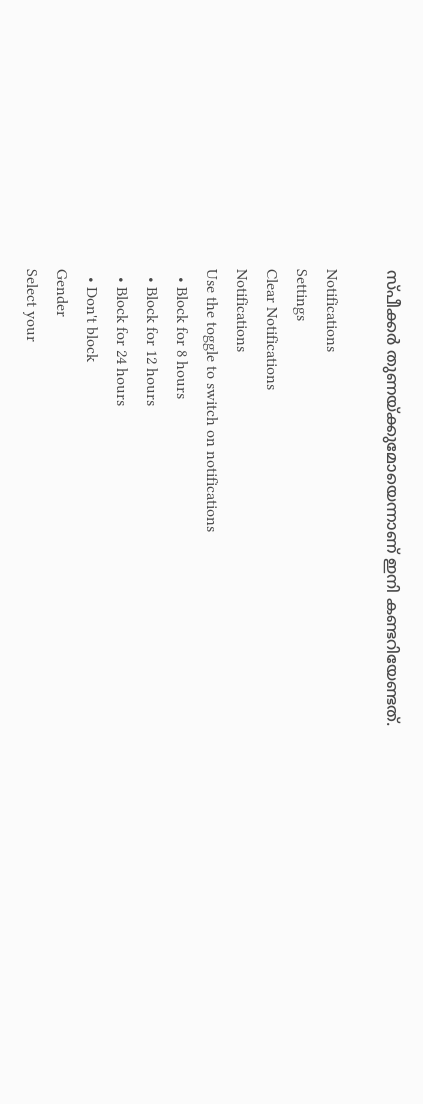സ്പീക്കര്‍ തുണയ്ക്കുമോയെന്നാണ് ഇനി കണ്ടറിയേണ്ടത്.

Notifications
Settings
Clear Notifications
Notifications
Use the toggle to switch on notifications
  • Block for 8 hours
  • Block for 12 hours
  • Block for 24 hours
  • Don't block
Gender
Select your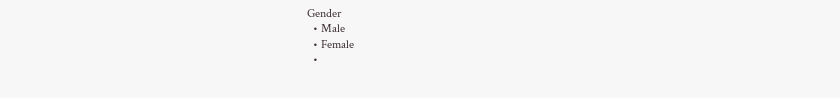Gender
  • Male
  • Female
  •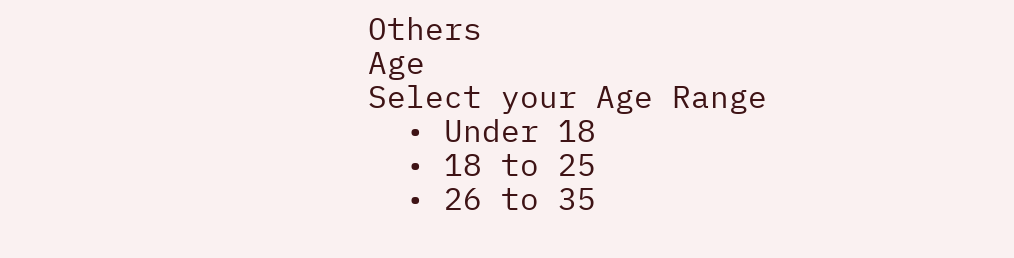Others
Age
Select your Age Range
  • Under 18
  • 18 to 25
  • 26 to 35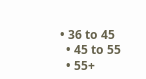• 36 to 45
  • 45 to 55
  • 55+